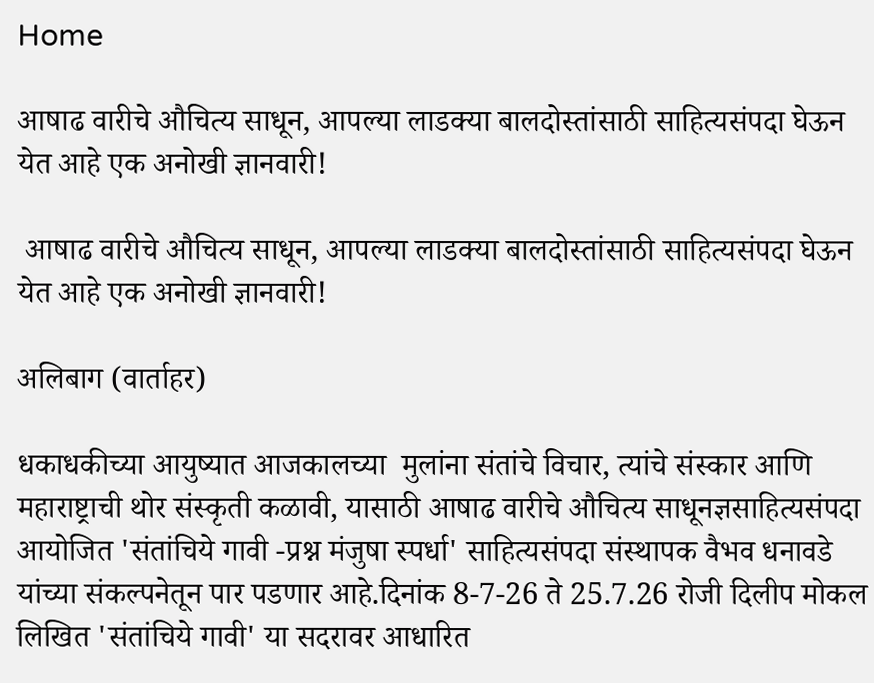Home

आषाढ वारीचे औचित्य साधून, आपल्या लाडक्या बालदोस्तांसाठी साहित्यसंपदा घेऊन येत आहे एक अनोखी ज्ञानवारी!

 आषाढ वारीचे औचित्य साधून, आपल्या लाडक्या बालदोस्तांसाठी साहित्यसंपदा घेऊन येत आहे एक अनोखी ज्ञानवारी!

अलिबाग (वार्ताहर)

धकाधकीच्या आयुष्यात आजकालच्या  मुलांना संतांचे विचार, त्यांचे संस्कार आणि महाराष्ट्राची थोर संस्कृती कळावी, यासाठी आषाढ वारीचे औचित्य साधूनज्ञसाहित्यसंपदा आयोजित 'संतांचिये गावी -प्रश्न मंजुषा स्पर्धा' साहित्यसंपदा संस्थापक वैभव धनावडे यांच्या संकल्पनेतून पार पडणार आहे.दिनांक 8-7-26 ते 25.7.26 रोजी दिलीप मोकल लिखित 'संतांचिये गावी' या सदरावर आधारित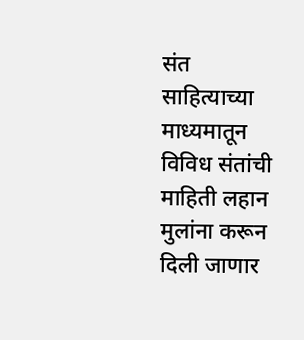संत साहित्याच्या माध्यमातून विविध संतांची माहिती लहान मुलांना करून दिली जाणार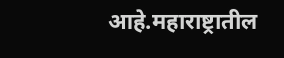आहे.महाराष्ट्रातील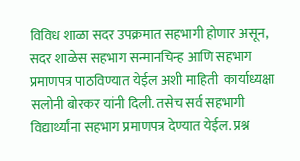विविध शाळा सदर उपक्रमात सहभागी होणार असून, सदर शाळेस सहभाग सन्मानचिन्ह आणि सहभाग प्रमाणपत्र पाठविण्यात येईल अशी माहिती  कार्याध्यक्षा सलोनी बोरकर यांनी दिली. तसेच सर्व सहभागी विद्यार्थ्यांना सहभाग प्रमाणपत्र देण्यात येईल. प्रश्न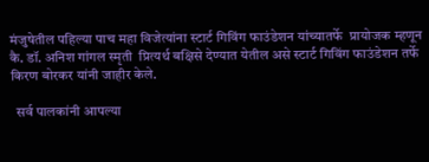मंजुषेतील पहिल्या पाच महा विजेत्यांना स्टार्ट गिविंग फाउंडेशन यांच्यातर्फे  प्रायोजक म्हणून  कै. डॉ. अनिश गांगल स्मृती  प्रित्यर्थ बक्षिसे देण्यात येतील असे स्टार्ट गिविंग फाउंडेशन तर्फे किरण बोरकर यांनी जाहीर केले.

  सर्व पालकांनी आपल्या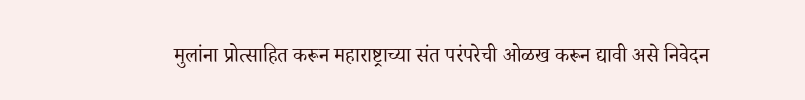मुलांना प्रोत्साहित करून महाराष्ट्राच्या संत परंपरेची ओळख करून द्यावी असे निवेदन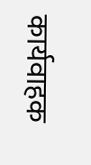कार्यवाहक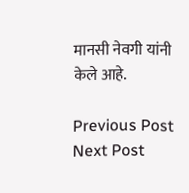मानसी नेवगी यांनी केले आहे.

Previous Post Next Post